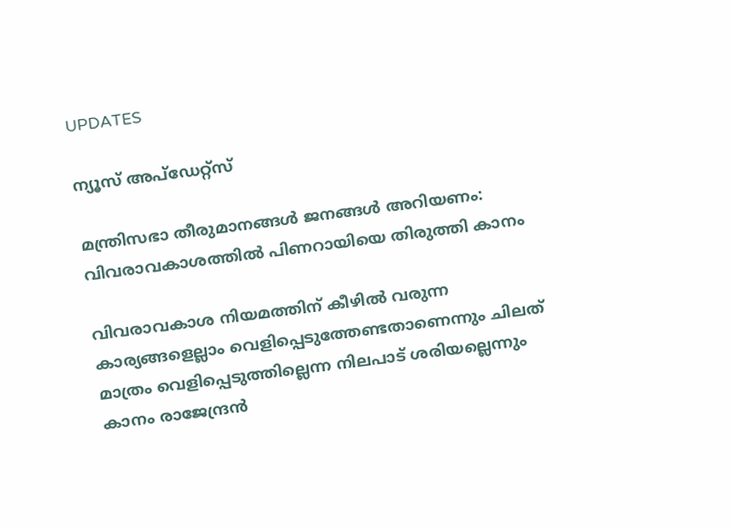UPDATES

ന്യൂസ് അപ്ഡേറ്റ്സ്

മന്ത്രിസഭാ തീരുമാനങ്ങള്‍ ജനങ്ങള്‍ അറിയണം: വിവരാവകാശത്തില്‍ പിണറായിയെ തിരുത്തി കാനം

വിവരാവകാശ നിയമത്തിന് കീഴില്‍ വരുന്ന കാര്യങ്ങളെല്ലാം വെളിപ്പെടുത്തേണ്ടതാണെന്നും ചിലത് മാത്രം വെളിപ്പെടുത്തില്ലെന്ന നിലപാട് ശരിയല്ലെന്നും കാനം രാജേന്ദ്രന്‍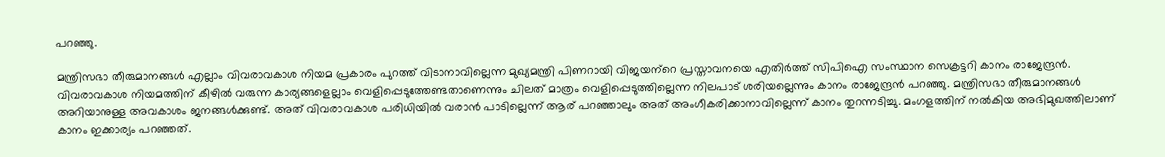പറഞ്ഞു.

മന്ത്രിസഭാ തീരുമാനങ്ങള്‍ എല്ലാം വിവരാവകാശ നിയമ പ്രകാരം പുറത്ത് വിടാനാവില്ലെന്ന മുഖ്യമന്ത്രി പിണറായി വിജയന്‌റെ പ്രസ്താവനയെ എതിര്‍ത്ത് സിപിഐ സംസ്ഥാന സെക്രട്ടറി കാനം രാജേന്ദ്രന്‍. വിവരാവകാശ നിയമത്തിന് കീഴില്‍ വരുന്ന കാര്യങ്ങളെല്ലാം വെളിപ്പെടുത്തേണ്ടതാണെന്നും ചിലത് മാത്രം വെളിപ്പെടുത്തില്ലെന്ന നിലപാട് ശരിയല്ലെന്നും കാനം രാജേന്ദ്രന്‍ പറഞ്ഞു. മന്ത്രിസഭാ തീരുമാനങ്ങള്‍ അറിയാനുള്ള അവകാശം ജനങ്ങള്‍ക്കുണ്ട്. അത് വിവരാവകാശ പരിധിയില്‍ വരാന്‍ പാടില്ലെന്ന് ആര് പറഞ്ഞാലും അത് അംഗീകരിക്കാനാവില്ലെന്ന് കാനം തുറന്നടിച്ചു. മംഗളത്തിന് നല്‍കിയ അഭിമുഖത്തിലാണ് കാനം ഇക്കാര്യം പറഞ്ഞത്.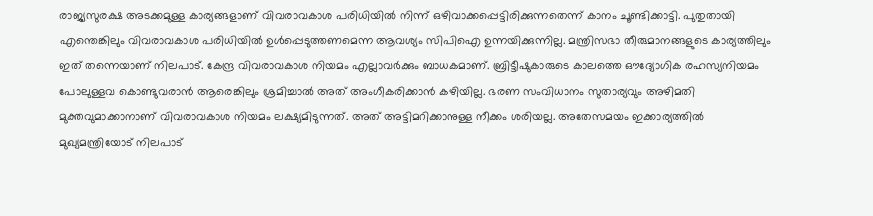രാജ്യസുരക്ഷ അടക്കമുള്ള കാര്യങ്ങളാണ് വിവരാവകാശ പരിധിയില്‍ നിന്ന് ഒഴിവാക്കപ്പെട്ടിരിക്കുന്നതെന്ന് കാനം ചൂണ്ടിക്കാട്ടി. പുതുതായി എന്തെങ്കിലും വിവരാവകാശ പരിധിയില്‍ ഉള്‍പ്പെടുത്തണമെന്ന ആവശ്യം സിപിഐ ഉന്നയിക്കുന്നില്ല. മന്ത്രിസഭാ തീരുമാനങ്ങളുടെ കാര്യത്തിലും ഇത് തന്നെയാണ് നിലപാട്. കേന്ദ്ര വിവരാവകാശ നിയമം എല്ലാവര്‍ക്കും ബാധകമാണ്. ബ്രിട്ടീഷുകാരുടെ കാലത്തെ ഔദ്യോഗിക രഹസ്യനിയമം പോലുള്ളവ കൊണ്ടുവരാന്‍ ആരെങ്കിലും ശ്രമിച്ചാല്‍ അത് അംഗീകരിക്കാന്‍ കഴിയില്ല. ഭരണ സംവിധാനം സുതാര്യവും അഴിമതി മുക്തവുമാക്കാനാണ് വിവരാവകാശ നിയമം ലക്ഷ്യമിടുന്നത്. അത് അട്ടിമറിക്കാനുള്ള നീക്കം ശരിയല്ല. അതേസമയം ഇക്കാര്യത്തില്‍ മുഖ്യമന്ത്രിയോട് നിലപാട്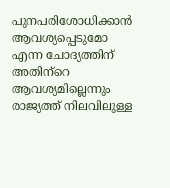പുനപരിശോധിക്കാന്‍ ആവശ്യപ്പെടുമോ എന്ന ചോദ്യത്തിന് അതിന്‌റെ ആവശ്യമില്ലെന്നും രാജ്യത്ത് നിലവിലുള്ള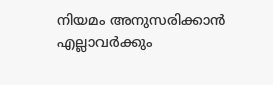നിയമം അനുസരിക്കാന്‍ എല്ലാവര്‍ക്കും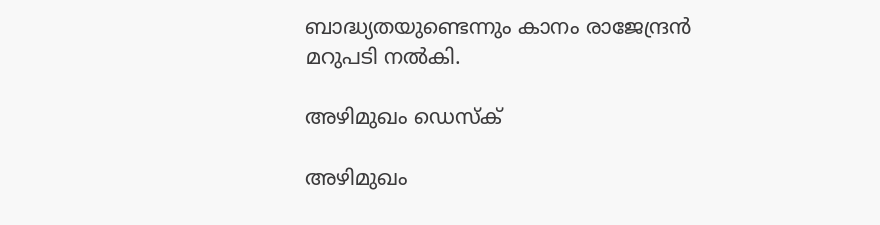ബാദ്ധ്യതയുണ്ടെന്നും കാനം രാജേന്ദ്രന്‍ മറുപടി നല്‍കി.

അഴിമുഖം ഡെസ്ക്

അഴിമുഖം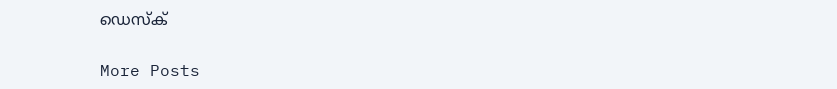ഡെസ്ക്

More Posts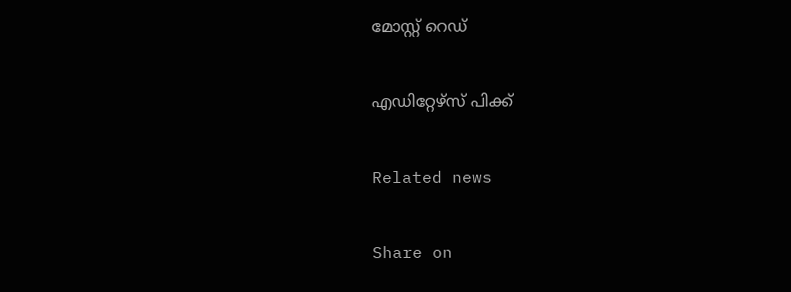മോസ്റ്റ് റെഡ്


എഡിറ്റേഴ്സ് പിക്ക്


Related news


Share on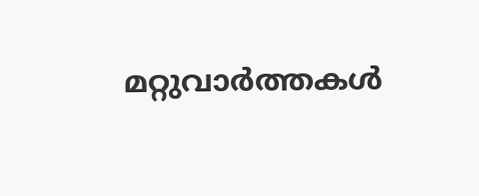മറ്റുവാര്‍ത്തകള്‍